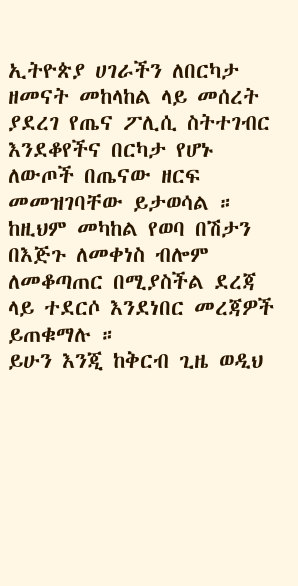ኢትዮጵያ ሀገራችን ለበርካታ ዘመናት መከላከል ላይ መሰረት ያደረገ የጤና ፖሊሲ ስትተገብር እንደቆየችና በርካታ የሆኑ ለውጦች በጤናው ዘርፍ መመዝገባቸው ይታወሳል ።
ከዚህም መካከል የወባ በሽታን በእጅጉ ለመቀነስ ብሎም ለመቆጣጠር በሚያስችል ደረጃ ላይ ተደርሶ እንደነበር መረጃዎች ይጠቁማሉ ።
ይሁን እንጂ ከቅርብ ጊዜ ወዲህ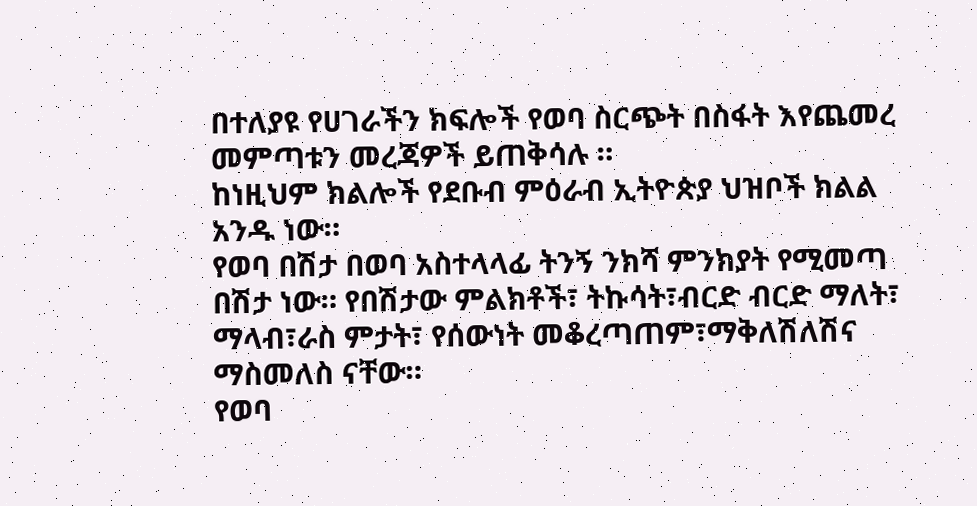በተለያዩ የሀገራችን ክፍሎች የወባ ስርጭት በስፋት እየጨመረ መምጣቱን መረጃዎች ይጠቅሳሉ ።
ከነዚህም ክልሎች የደቡብ ምዕራብ ኢትዮጵያ ህዝቦች ክልል አንዱ ነው።
የወባ በሽታ በወባ አስተላላፊ ትንኝ ንክሻ ምንክያት የሚመጣ በሽታ ነው። የበሽታው ምልክቶች፣ ትኩሳት፣ብርድ ብርድ ማለት፣ ማላብ፣ራስ ምታት፣ የሰውነት መቆረጣጠም፣ማቅለሽለሽና ማስመለስ ናቸው።
የወባ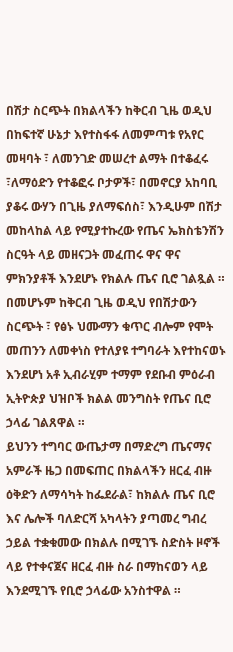በሽታ ስርጭት በክልላችን ከቅርብ ጊዜ ወዲህ በከፍተኛ ሁኔታ እየተስፋፋ ለመምጣቱ የአየር መዛባት ፣ ለመንገድ መሠረተ ልማት በተቆፈሩ ፣ለማዕድን የተቆፎሩ ቦታዎች፣ በመኖርያ አከባቢ ያቆሩ ውሃን በጊዜ ያለማፍሰስ፣ እንዲሁም በሽታ መከላከል ላይ የሚያተኩረው የጤና ኤክስቴንሽን ስርዓት ላይ መዘናጋት መፈጠሩ ዋና ዋና ምክንያቶች እንደሆኑ የክልሉ ጤና ቢሮ ገልጿል ።
በመሆኑም ከቅርብ ጊዜ ወዲህ የበሽታውን ስርጭት ፣ የፅኑ ህሙማን ቁጥር ብሎም የሞት መጠንን ለመቀነስ የተለያዩ ተግባራት እየተከናወኑ እንደሆነ አቶ ኢብራሂም ተማም የደቡብ ምዕራብ ኢትዮጵያ ህዝቦች ክልል መንግስት የጤና ቢሮ ኃላፊ ገልጸዋል ።
ይህንን ተግባር ውጤታማ በማድረግ ጤናማና አምራች ዜጋ በመፍጠር በክልላችን ዘርፈ ብዙ ዕቅድን ለማሳካት ከፌደራል፣ ከክልሉ ጤና ቢሮ እና ሌሎች ባለድርሻ አካላትን ያጣመረ ግብረ ኃይል ተቋቁመው በክልሉ በሚገኙ ስድስት ዞኖች ላይ የተቀናጀና ዘርፈ ብዙ ስራ በማከናወን ላይ እንደሚገኙ የቢሮ ኃላፊው አንስተዋል ።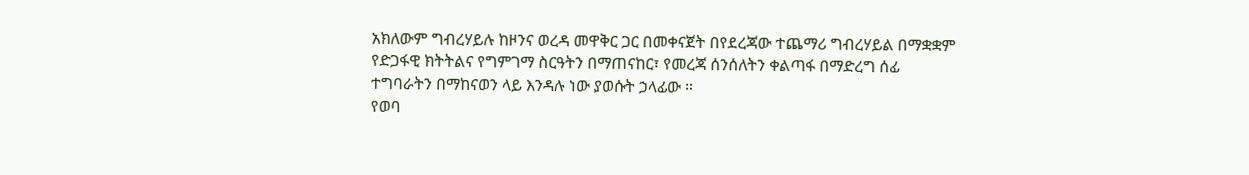አክለውም ግብረሃይሉ ከዞንና ወረዳ መዋቅር ጋር በመቀናጀት በየደረጃው ተጨማሪ ግብረሃይል በማቋቋም የድጋፋዊ ክትትልና የግምገማ ስርዓትን በማጠናከር፣ የመረጃ ሰንሰለትን ቀልጣፋ በማድረግ ሰፊ ተግባራትን በማከናወን ላይ እንዳሉ ነው ያወሱት ኃላፊው ።
የወባ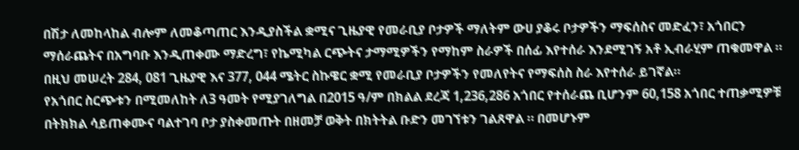በሽታ ለመከላከል ብሎም ለመቆጣጠር እንዲያስችል ቋሚና ጊዜያዊ የመራቢያ ቦታዎች ማለትም ውሀ ያቆሩ ቦታዎችን ማፍሰስና መድፈን፣ አጎበርን ማሰራጨትና በአግባቡ እንዲጠቀሙ ማድረግ፣ የኬሚካል ርጭትና ታማሚዎችን የማከም ስራዎች በሰፊ እየተሰራ እንደሚገኝ አቶ ኢብራሂም ጠቁመዋል ።
በዚህ መሠረት 284, 081 ጊዜያዊ እና 377, 044 ሜትር ስኩዌር ቋሚ የመራቢያ ቦታዎችን የመለየትና የማፍሰስ ስራ እየተሰራ ይገኛል።
የአጎበር ስርጭቱን በሚመለከት ለ3 ዓመት የሚያገለግል በ2015 ዓ/ም በክልል ደረጃ 1,236,286 አጎበር የተሰራጨ ቢሆንም 60,158 አጎበር ተጠቃሚዎቹ በትክክል ሳይጠቀሙና ባልተገባ ቦታ ያስቀመጡት በዘመቻ ወቅት በክትትል ቡድን መገኘቱን ገልጸዋል ። በመሆኑም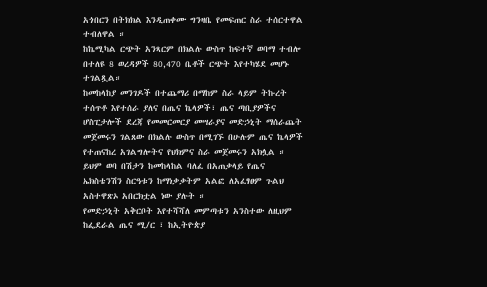አጎበርን በትክክል እንዲጠቀሙ ግንዛቤ የመፍጠር ስራ ተሰርተዋል ተብለዋል ።
ከኬሚካል ርጭት አንጻርም በክልሉ ውስጥ ከፍተኛ ወባማ ተብሎ በተለዩ 8 ወረዳዎች 80,470 ቤቶች ርጭት እየተካሄደ መሆኑ ተገልጿል።
ከመከላከያ መንገዶች በተጨማሪ በማከም ስራ ላይም ትኩረት ተሰጥቶ እየተሰራ ያለና በጤና ኬላዎች፣ ጤና ጣቢያዎችና ሆስፒታሎች ደረጃ የመመርመርያ መሣራያና መድኃኒት ማሰራጨት መጀመሩን ገልጸው በክልሉ ውስጥ በሚገኙ በሁሉም ጤና ኬላዎች የተጠናከረ አገልግሎትና የህክምና ስራ መጀመሩን አክሏል ።
ይህም ወባ በሽታን ከመከላከል ባለፈ በአጠቃላይ የጤና ኤክስቴንሽን ስርዓቱን ከማነቃቃትም አልፎ ለአፈፃፀም ጉልህ አስተዋጽኦ አበርክቷል ነው ያሉት ።
የመድኃኒት አቅርቦት እየተሻሻለ መምጣቱን አንስተው ለዚህም ከፌደራል ጤና ሚ/ር ፣ ከኢትዮጵያ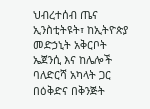ህብረተሰብ ጤና ኢንስቲትዩት፣ ከኢትዮጵያ መድኃኒት አቅርቦት ኤጀንሲ እና ከሌሎች ባለድርሻ አካላት ጋር በዕቅድና በቅንጅት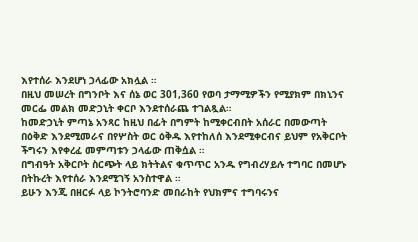እየተሰራ እንደሆነ ኃላፊው አክሏል ።
በዚህ መሠረት በግንቦት እና ሰኔ ወር 301,360 የወባ ታማሚዎችን የሚያክም በክኒንና መርፌ መልክ መድኃኒት ቀርቦ እንደተሰራጨ ተገልጿል።
ከመድኃኒት ምጣኔ አንጻር ከዚህ በፊት በግምት ከሚቀርብበት አሰራር በመውጣት በዕቅድ እንደሚመራና በየሦስት ወር ዕቅዱ እየተከለሰ እንደሚቀርብና ይህም የአቅርቦት ችግሩን እየቀረፈ መምጣቱን ኃላፊው ጠቅሷል ።
በግብዓት አቅርቦት ስርጭት ላይ ክትትልና ቁጥጥር አንዱ የግብረሃይሉ ተግባር በመሆኑ በትኩረት እየተሰራ እንደሚገኝ አንስተዋል ።
ይሁን እንጂ በዘርፉ ላይ ኮንትሮባንድ መበራከት የህክምና ተግባሩንና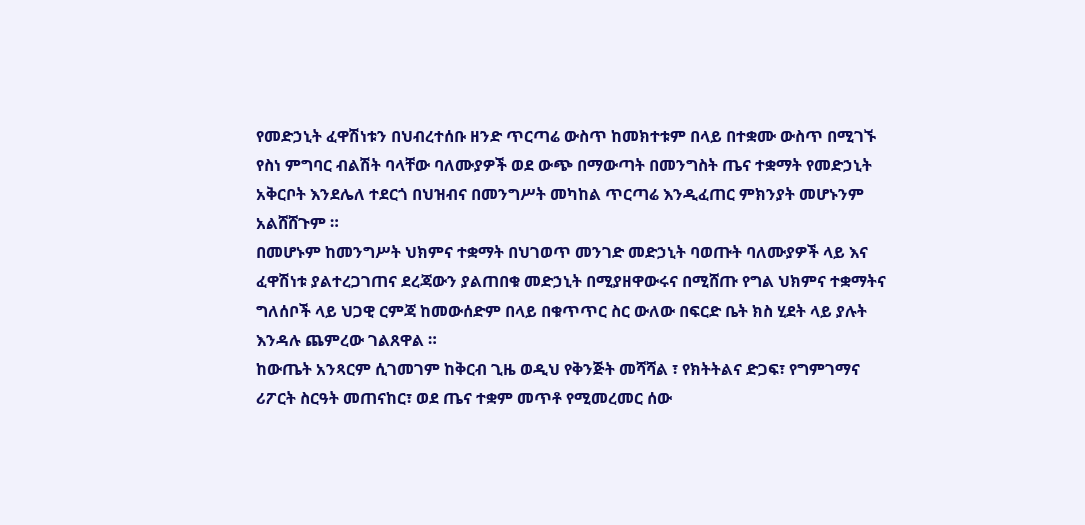የመድኃኒት ፈዋሽነቱን በህብረተሰቡ ዘንድ ጥርጣሬ ውስጥ ከመክተቱም በላይ በተቋሙ ውስጥ በሚገኙ የስነ ምግባር ብልሽት ባላቸው ባለሙያዎች ወደ ውጭ በማውጣት በመንግስት ጤና ተቋማት የመድኃኒት አቅርቦት እንደሌለ ተደርጎ በህዝብና በመንግሥት መካከል ጥርጣሬ እንዲፈጠር ምክንያት መሆኑንም አልሸሸጉም ።
በመሆኑም ከመንግሥት ህክምና ተቋማት በህገወጥ መንገድ መድኃኒት ባወጡት ባለሙያዎች ላይ እና ፈዋሽነቱ ያልተረጋገጠና ደረጃውን ያልጠበቁ መድኃኒት በሚያዘዋውሩና በሚሸጡ የግል ህክምና ተቋማትና ግለሰቦች ላይ ህጋዊ ርምጃ ከመውሰድም በላይ በቁጥጥር ስር ውለው በፍርድ ቤት ክስ ሂደት ላይ ያሉት እንዳሉ ጨምረው ገልጸዋል ።
ከውጤት አንጻርም ሲገመገም ከቅርብ ጊዜ ወዲህ የቅንጅት መሻሻል ፣ የክትትልና ድጋፍ፣ የግምገማና ሪፖርት ስርዓት መጠናከር፣ ወደ ጤና ተቋም መጥቶ የሚመረመር ሰው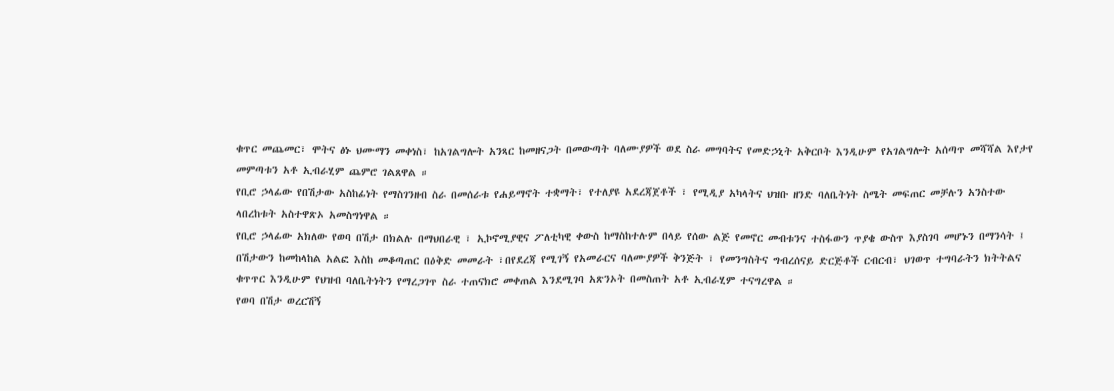ቁጥር መጨመር፣ ሞትና ፅኑ ህሙማን መቀነስ፣ ከአገልግሎት አንጻር ከመዘናጋት በመውጣት ባለሙያዎች ወደ ስራ መግባትና የመድኃኒት አቅርቦት እንዲሁም የአገልግሎት አሰጣጥ መሻሻል እየታየ መምጣቱን አቶ ኢብራሂም ጨምሮ ገልጸዋል ።
የቢሮ ኃላፊው የበሽታው አስከፊነት የማስገንዘብ ስራ በመሰራቱ የሐይማኖት ተቋማት፣ የተለያዩ አደረጃጀቶች ፣ የሚዲያ አካላትና ህዝቡ ዘንድ ባለቤትነት ስሜት መፍጠር መቻሉን አንስተው ላበረከቱት አስተዋጽኦ አመስግነዋል ።
የቢሮ ኃላፊው አክለው የወባ በሽታ በክልሉ በማህበራዊ ፣ ኢኮኖሚያዊና ፖለቲካዊ ቀውስ ከማስከተሉም በላይ የሰው ልጅ የመኖር መብቱንና ተስፋውን ጥያቄ ውስጥ እያስገባ መሆኑን በማንሳት ፤
በሽታውን ከመከላከል አልፎ እስከ መቆጣጠር በዕቅድ መመራት ፣በየደረጃ የሚገኝ የአመራርና ባለሙያዎች ቅንጅት ፣ የመንግስትና ግብረሰናይ ድርጅቶች ርብርብ፣ ህገወጥ ተግባራትን ክትትልና ቁጥጥር እንዲሁም የህዝብ ባለቤትነትን የማረጋገጥ ስራ ተጠናክሮ መቀጠል እንደሚገባ አጽንኦት በመስጠት አቶ ኢብራሂም ተናግረዋል ።
የወባ በሽታ ወረርሽኝ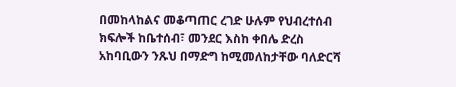በመከላከልና መቆጣጠር ረገድ ሁሉም የህብረተሰብ ክፍሎች ከቤተሰብ፣ መንደር እስከ ቀበሌ ድረስ አከባቢውን ንጹህ በማድግ ከሚመለከታቸው ባለድርሻ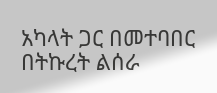አካላት ጋር በመተባበር በትኩረት ልሰራ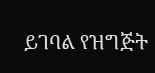ይገባል የዝግጅት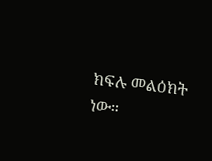ክፍሉ መልዕክት ነው።